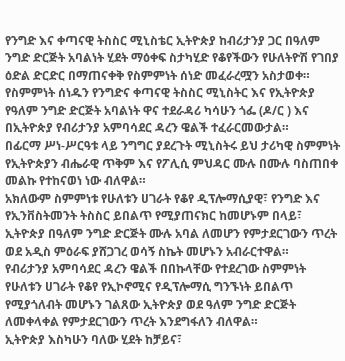የንግድ እና ቀጣናዊ ትስስር ሚኒስቴር ኢትዮጵያ ከብሪታንያ ጋር በዓለም ንግድ ድርጅት አባልነት ሂደት ማዕቀፍ ስታካሂድ የቆየችውን የሁለትዮሽ የገበያ ዕድል ድርድር በማጠናቀቅ የስምምነት ሰነድ መፈራረሟን አስታወቀ።
የስምምነት ሰነዱን የንግድና ቀጣናዊ ትስስር ሚኒስትር እና የኢትዮጵያ የዓለም ንግድ ድርጅት አባልነት ዋና ተደራዳሪ ካሳሁን ጎፌ (ዶ/ር ) እና በኢትዮጵያ የብሪታንያ አምባሳደር ዳረን ዌልች ተፈራርመውታል።
በፊርማ ሥነ-ሥርዓቱ ላይ ንግግር ያደረጉት ሚኒስትሩ ይህ ታሪካዊ ስምምነት የኢትዮጵያን ብሔራዊ ጥቅም እና የፖሊሲ ምህዳር ሙሉ በሙሉ ባስጠበቀ መልኩ የተከናወነ ነው ብለዋል።
አክለውም ስምምነቱ የሁለቱን ሀገራት የቆየ ዲፕሎማሲያዊ፣ የንግድ እና የኢንቨስትመንት ትስስር ይበልጥ የሚያጠናክር ከመሆኑም በላይ፣ ኢትዮጵያ በዓለም ንግድ ድርጅት ሙሉ አባል ለመሆን የምታደርገውን ጥረት ወደ አዲስ ምዕራፍ ያሸጋገረ ወሳኝ ስኬት መሆኑን አብራርተዋል።
የብሪታንያ አምባሳደር ዳረን ዌልች በበኩላቸው የተደረገው ስምምነት የሁለቱን ሀገራት የቆየ የኢኮኖሚና የዲፕሎማሲ ግንኙነት ይበልጥ የሚያጎለብት መሆኑን ገልጸው ኢትዮጵያ ወደ ዓለም ንግድ ድርጅት ለመቀላቀል የምታደርገውን ጥረት እንደግፋለን ብለዋል።
ኢትዮጵያ እስካሁን ባለው ሂደት ከቻይና፣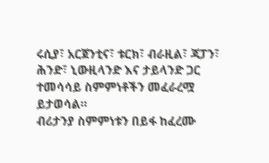ሩሲያ፣ አርጀንቲና፣ ቱርክ፣ ብራዚል፣ ጃፓን፣ ሕንድ፣ ኒውዚላንድ እና ታይላንድ ጋር ተመሳሳይ ስምምነቶችን መፈራረሟ ይታወሳል።
ብሪታንያ ስምምነቱን በይፋ ከፈረሙ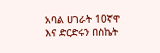አባል ሀገራት 10ኛዋ እና ድርድሩን በስኬት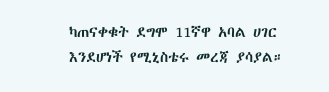ካጠናቀቁት ደግሞ 11ኛዋ አባል ሀገር እንደሆነች የሚኒስቴሩ መረጃ ያሳያል።